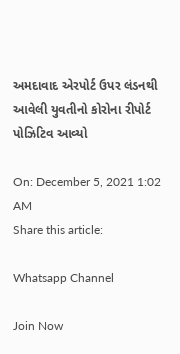અમદાવાદ એરપોર્ટ ઉપર લંડનથી આવેલી યુવતીનો કોરોના રીપોર્ટ પોઝિટિવ આવ્યો

On: December 5, 2021 1:02 AM
Share this article:

Whatsapp Channel

Join Now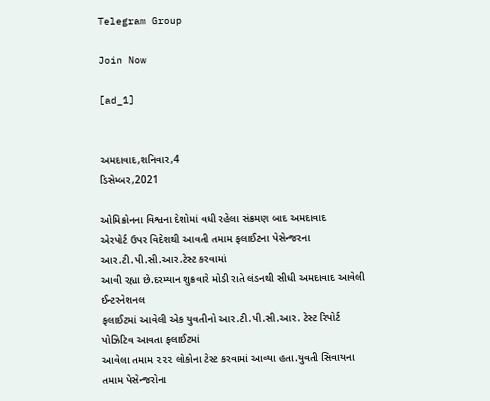Telegram Group

Join Now

[ad_1]


અમદાવાદ,શનિવાર,4
ડિસેમ્બર,2021

ઓમિક્રોનના વિશ્વના દેશોમાં વધી રહેલા સંક્રમણ બાદ અમદાવાદ
એરપોર્ટ ઉપર વિદેશથી આવતી તમામ ફલાઈટના પેસેન્જરના આર.ટી.પી.સી.આર.ટેસ્ટ કરવામાં
આવી રહ્યા છે.દરમ્યાન શુક્રવારે મોડી રાતે લંડનથી સીધી અમદાવાદ આવેલી ઈન્ટરનેશનલ
ફલાઈટમાં આવેલી એક યુવતીનો આર.ટી.પી.સી.આર. ટેસ્ટ રિપોર્ટ પોઝિટિવ આવતા ફલાઈટમાં
આવેલા તમામ ૨૨૨ લોકોના ટેસ્ટ કરવામાં આવ્યા હતા.યુવતી સિવાયના તમામ પેસેન્જરોના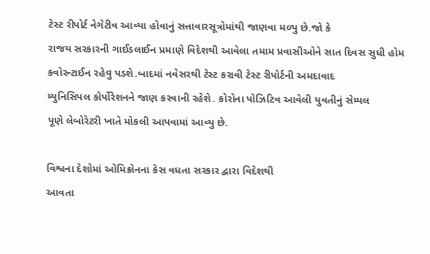ટેસ્ટ રીપોર્ટ નેગેટીવ આવ્યા હોવાનું સત્તાવારસૂત્રોમાંથી જાણવા મળ્યુ છે.જો કે
રાજય સરકારની ગાઈડલાઈન પ્રમાણે વિદેશથી આવેલા તમામ પ્રવાસીઓને સાત દિવસ સુધી હોમ
કવોરન્ટાઈન રહેવુ પડશે.બાદમાં નવેસરથી ટેસ્ટ કરાવી ટેસ્ટ રીપોર્ટની અમદાવાદ
મ્યુનિસિપલ કોર્પોરેશનને જાણ કરવાની રહેશે. કોરોના પોઝિટિવ આવેલી યુવતીનું સેમ્પલ
પૂણે લેબોરેટરી ખાતે મોકલી આપવામાં આવ્યુ છે.

વિશ્વના દેશોમાં ઓમિક્રોનના કેસ વધતા સરકાર દ્વારા વિદેશથી
આવતા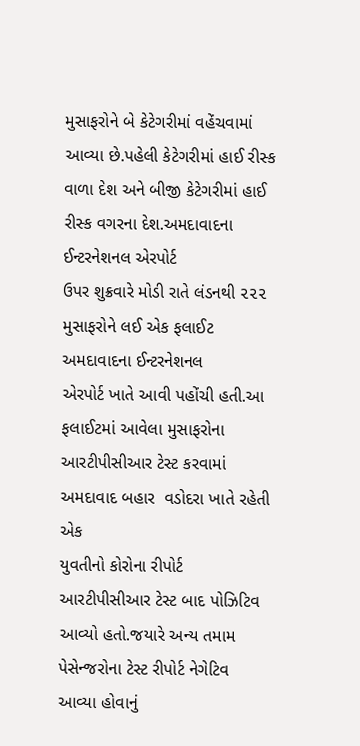મુસાફરોને બે કેટેગરીમાં વહેંચવામાં આવ્યા છે.પહેલી કેટેગરીમાં હાઈ રીસ્ક
વાળા દેશ અને બીજી કેટેગરીમાં હાઈ રીસ્ક વગરના દેશ.અમદાવાદના ઈન્ટરનેશનલ એરપોર્ટ
ઉપર શુક્રવારે મોડી રાતે લંડનથી ૨૨૨ મુસાફરોને લઈ એક ફલાઈટ અમદાવાદના ઈન્ટરનેશનલ
એરપોર્ટ ખાતે આવી પહોંચી હતી.આ ફલાઈટમાં આવેલા મુસાફરોના આરટીપીસીઆર ટેસ્ટ કરવામાં
અમદાવાદ બહાર  વડોદરા ખાતે રહેતી એક
યુવતીનો કોરોના રીપોર્ટ આરટીપીસીઆર ટેસ્ટ બાદ પોઝિટિવ આવ્યો હતો.જયારે અન્ય તમામ
પેસેન્જરોના ટેસ્ટ રીપોર્ટ નેગેટિવ આવ્યા હોવાનું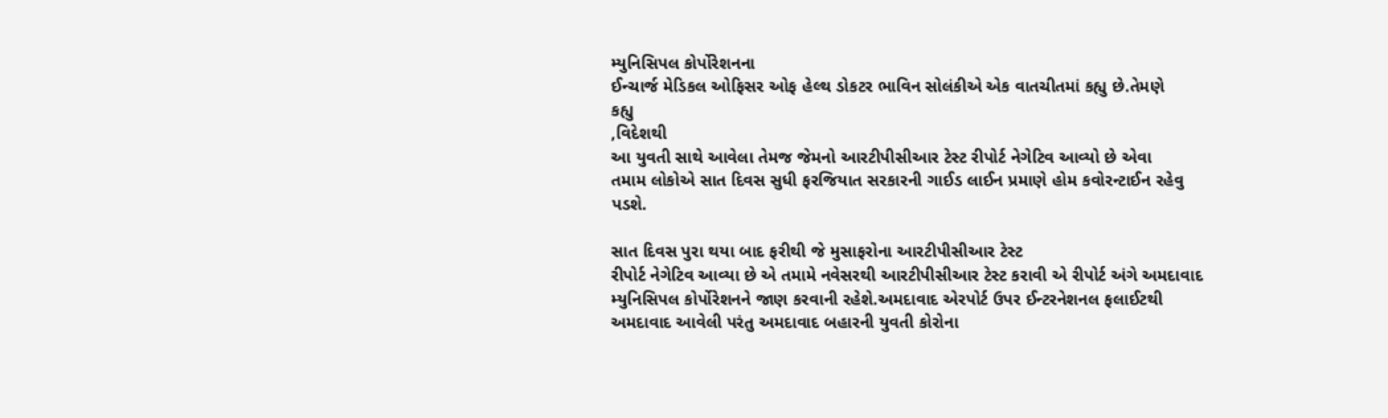મ્યુનિસિપલ કોર્પોરેશનના
ઈન્ચાર્જ મેડિકલ ઓફિસર ઓફ હેલ્થ ડોકટર ભાવિન સોલંકીએ એક વાતચીતમાં કહ્યુ છે.તેમણે
કહ્યુ
,વિદેશથી
આ યુવતી સાથે આવેલા તેમજ જેમનો આરટીપીસીઆર ટેસ્ટ રીપોર્ટ નેગેટિવ આવ્યો છે એવા
તમામ લોકોએ સાત દિવસ સુધી ફરજિયાત સરકારની ગાઈડ લાઈન પ્રમાણે હોમ કવોરન્ટાઈન રહેવુ
પડશે.

સાત દિવસ પુરા થયા બાદ ફરીથી જે મુસાફરોના આરટીપીસીઆર ટેસ્ટ
રીપોર્ટ નેગેટિવ આવ્યા છે એ તમામે નવેસરથી આરટીપીસીઆર ટેસ્ટ કરાવી એ રીપોર્ટ અંગે અમદાવાદ
મ્યુનિસિપલ કોર્પોરેશનને જાણ કરવાની રહેશે.અમદાવાદ એરપોર્ટ ઉપર ઈન્ટરનેશનલ ફલાઈટથી
અમદાવાદ આવેલી પરંતુ અમદાવાદ બહારની યુવતી કોરોના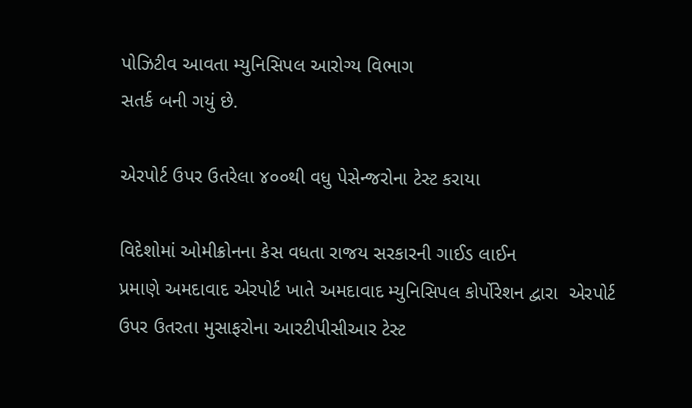પોઝિટીવ આવતા મ્યુનિસિપલ આરોગ્ય વિભાગ
સતર્ક બની ગયું છે.

એરપોર્ટ ઉપર ઉતરેલા ૪૦૦થી વધુ પેસેન્જરોના ટેસ્ટ કરાયા

વિદેશોમાં ઓમીક્રોનના કેસ વધતા રાજય સરકારની ગાઈડ લાઈન
પ્રમાણે અમદાવાદ એરપોર્ટ ખાતે અમદાવાદ મ્યુનિસિપલ કોર્પોરેશન દ્વારા  એરપોર્ટ ઉપર ઉતરતા મુસાફરોના આરટીપીસીઆર ટેસ્ટ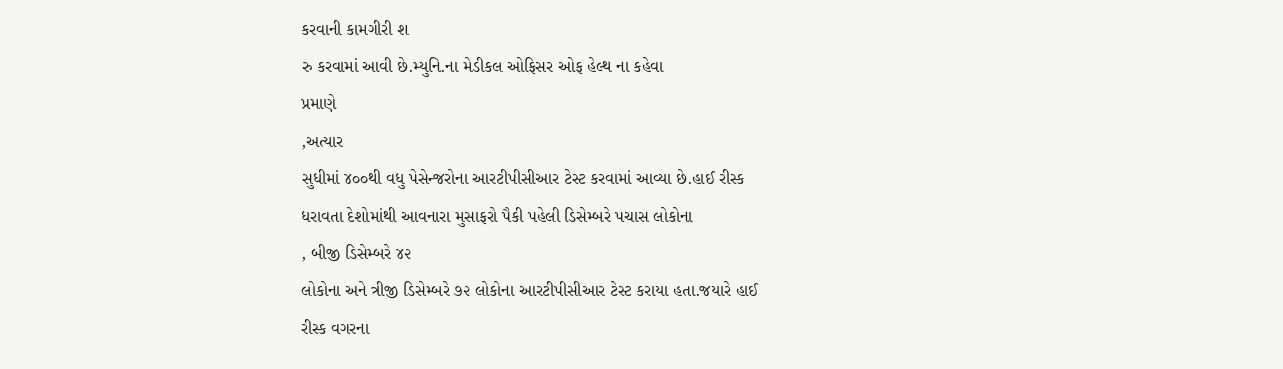કરવાની કામગીરી શ
રુ કરવામાં આવી છે.મ્યુનિ.ના મેડીકલ ઓફિસર ઓફ હેલ્થ ના કહેવા
પ્રમાણે
,અત્યાર
સુધીમાં ૪૦૦થી વધુ પેસેન્જરોના આરટીપીસીઆર ટેસ્ટ કરવામાં આવ્યા છે.હાઈ રીસ્ક
ધરાવતા દેશોમાંથી આવનારા મુસાફરો પૈકી પહેલી ડિસેમ્બરે પચાસ લોકોના
, બીજી ડિસેમ્બરે ૪૨
લોકોના અને ત્રીજી ડિસેમ્બરે ૭૨ લોકોના આરટીપીસીઆર ટેસ્ટ કરાયા હતા.જયારે હાઈ
રીસ્ક વગરના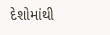દેશોમાંથી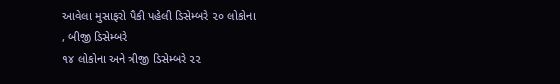આવેલા મુસાફરો પૈકી પહેલી ડિસેમ્બરે ૨૦ લોકોના
, બીજી ડિસેમ્બરે
૧૪ લોકોના અને ત્રીજી ડિસેમ્બરે ૨૨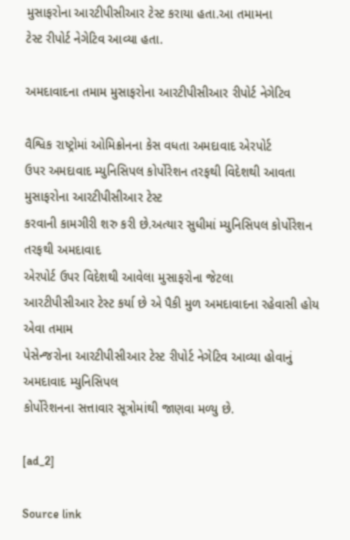મુસાફરોના આરટીપીસીઆર ટેસ્ટ કરાયા હતા.આ તમામના
ટેસ્ટ રીપોર્ટ નેગેટિવ આવ્યા હતા.

અમદાવાદના તમામ મુસાફરોના આરટીપીસીઆર રીપોર્ટ નેગેટિવ

વૈશ્વિક રાષ્ટ્રોમાં ઓમિક્રોનના કેસ વધતા અમદાવાદ એરપોર્ટ
ઉપર અમદાવાદ મ્યુનિસિપલ કોર્પોરેશન તરફથી વિદેશથી આવતા મુસાફરોના આરટીપીસીઆર ટેસ્ટ
કરવાની કામગીરી શરુ કરી છે.અત્યાર સુધીમાં મ્યુનિસિપલ કોર્પોરેશન તરફથી અમદાવાદ
એરપોર્ટ ઉપર વિદેશથી આવેલા મુસાફરોના જેટલા
આરટીપીસીઆર ટેસ્ટ કર્યા છે એ પૈકી મુળ અમદાવાદના રહેવાસી હોય એવા તમામ
પેસેન્જરોના આરટીપીસીઆર ટેસ્ટ રીપોર્ટ નેગેટિવ આવ્યા હોવાનું અમદાવાદ મ્યુનિસિપલ
કોર્પોરેશનના સત્તાવાર સૂત્રોમાંથી જાણવા મળ્યુ છે.

[ad_2]

Source link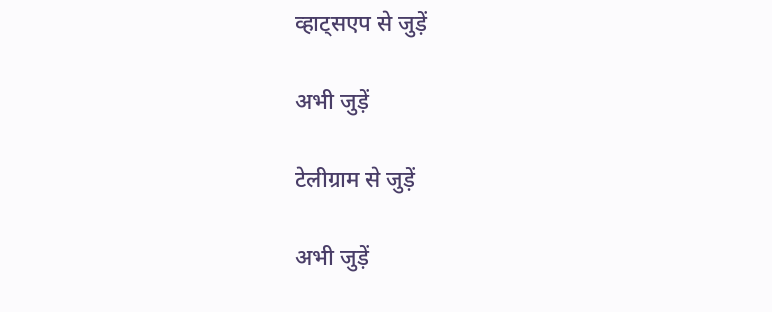व्हाट्सएप से जुड़ें

अभी जुड़ें

टेलीग्राम से जुड़ें

अभी जुड़ें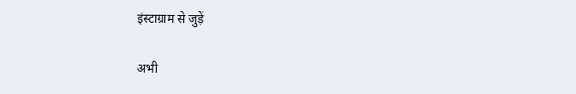इंस्टाग्राम से जुड़ें

अभी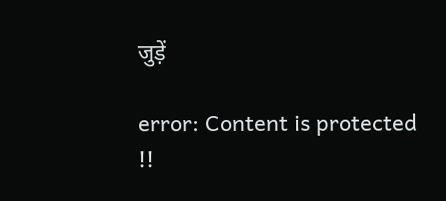जुड़ें

error: Content is protected !!